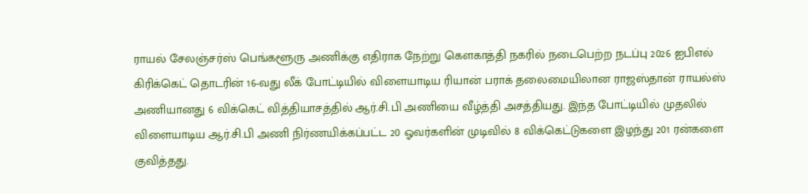ராயல் சேலஞ்சர்ஸ் பெங்களூரு அணிக்கு எதிராக நேற்று கௌகாத்தி நகரில் நடைபெற்ற நடப்பு 2026 ஐபிஎல் கிரிக்கெட் தொடரின் 16-வது லீக் போட்டியில் விளையாடிய ரியான் பராக் தலைமையிலான ராஜஸ்தான் ராயல்ஸ் அணியானது 6 விக்கெட் வித்தியாசத்தில் ஆர்.சி.பி அணியை வீழ்த்தி அசத்தியது. இந்த போட்டியில் முதலில் விளையாடிய ஆர்.சி.பி அணி நிர்ணயிக்கப்பட்ட 20 ஓவர்களின் முடிவில் 8 விக்கெட்டுகளை இழந்து 201 ரன்களை குவித்தது.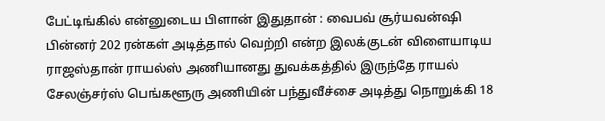பேட்டிங்கில் என்னுடைய பிளான் இதுதான் : வைபவ் சூர்யவன்ஷி
பின்னர் 202 ரன்கள் அடித்தால் வெற்றி என்ற இலக்குடன் விளையாடிய ராஜஸ்தான் ராயல்ஸ் அணியானது துவக்கத்தில் இருந்தே ராயல் சேலஞ்சர்ஸ் பெங்களூரு அணியின் பந்துவீச்சை அடித்து நொறுக்கி 18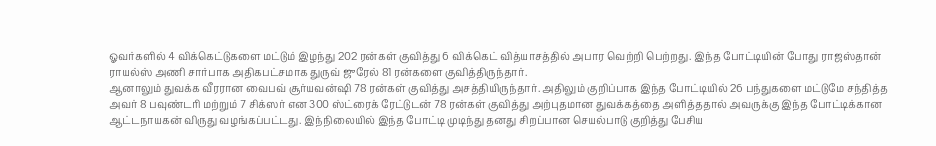ஓவர்களில் 4 விக்கெட்டுகளை மட்டும் இழந்து 202 ரன்கள் குவித்து 6 விக்கெட் வித்யாசத்தில் அபார வெற்றி பெற்றது. இந்த போட்டியின் போது ராஜஸ்தான் ராயல்ஸ் அணி சார்பாக அதிகபட்சமாக துருவ் ஜுரேல் 81 ரன்களை குவித்திருந்தார்.
ஆனாலும் துவக்க வீரரான வைபவ் சூர்யவன்ஷி 78 ரன்கள் குவித்து அசத்தியிருந்தார். அதிலும் குறிப்பாக இந்த போட்டியில் 26 பந்துகளை மட்டுமே சந்தித்த அவர் 8 பவுண்டரி மற்றும் 7 சிக்ஸர் என 300 ஸ்ட்ரைக் ரேட்டுடன் 78 ரன்கள் குவித்து அற்புதமான துவக்கத்தை அளித்ததால் அவருக்கு இந்த போட்டிக்கான ஆட்டநாயகன் விருது வழங்கப்பட்டது. இந்நிலையில் இந்த போட்டி முடிந்து தனது சிறப்பான செயல்பாடு குறித்து பேசிய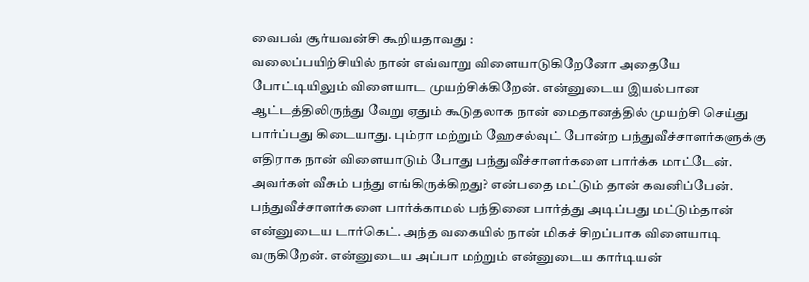வைபவ் சூர்யவன்சி கூறியதாவது :
வலைப்பயிற்சியில் நான் எவ்வாறு விளையாடுகிறேனோ அதையே போட்டியிலும் விளையாட முயற்சிக்கிறேன். என்னுடைய இயல்பான ஆட்டத்திலிருந்து வேறு ஏதும் கூடுதலாக நான் மைதானத்தில் முயற்சி செய்து பார்ப்பது கிடையாது. பும்ரா மற்றும் ஹேசல்வுட் போன்ற பந்துவீச்சாளர்களுக்கு எதிராக நான் விளையாடும் போது பந்துவீச்சாளர்களை பார்க்க மாட்டேன். அவர்கள் வீசும் பந்து எங்கிருக்கிறது? என்பதை மட்டும் தான் கவனிப்பேன்.
பந்துவீச்சாளர்களை பார்க்காமல் பந்தினை பார்த்து அடிப்பது மட்டும்தான் என்னுடைய டார்கெட். அந்த வகையில் நான் மிகச் சிறப்பாக விளையாடி வருகிறேன். என்னுடைய அப்பா மற்றும் என்னுடைய கார்டியன்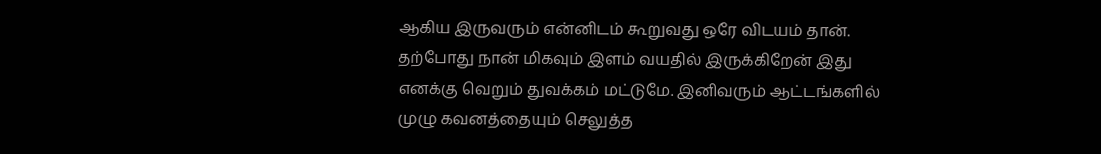ஆகிய இருவரும் என்னிடம் கூறுவது ஒரே விடயம் தான். தற்போது நான் மிகவும் இளம் வயதில் இருக்கிறேன் இது எனக்கு வெறும் துவக்கம் மட்டுமே. இனிவரும் ஆட்டங்களில் முழு கவனத்தையும் செலுத்த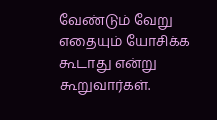வேண்டும் வேறு எதையும் யோசிக்க கூடாது என்று கூறுவார்கள்.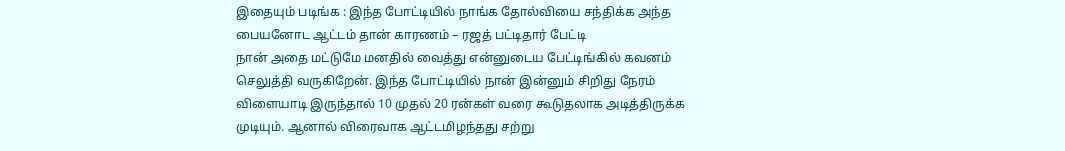இதையும் படிங்க : இந்த போட்டியில் நாங்க தோல்வியை சந்திக்க அந்த பையனோட ஆட்டம் தான் காரணம் – ரஜத் பட்டிதார் பேட்டி
நான் அதை மட்டுமே மனதில் வைத்து என்னுடைய பேட்டிங்கில் கவனம் செலுத்தி வருகிறேன். இந்த போட்டியில் நான் இன்னும் சிறிது நேரம் விளையாடி இருந்தால் 10 முதல் 20 ரன்கள் வரை கூடுதலாக அடித்திருக்க முடியும். ஆனால் விரைவாக ஆட்டமிழந்தது சற்று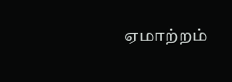ஏமாற்றம்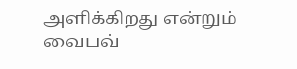அளிக்கிறது என்றும் வைபவ்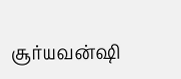சூர்யவன்ஷி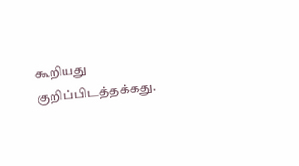கூறியது குறிப்பிடத்தக்கது.